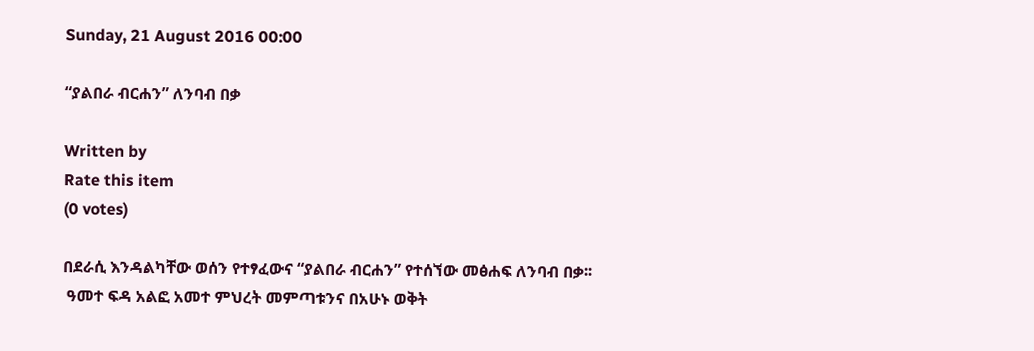Sunday, 21 August 2016 00:00

“ያልበራ ብርሐን” ለንባብ በቃ

Written by
Rate this item
(0 votes)

በደራሲ እንዳልካቸው ወሰን የተፃፈውና “ያልበራ ብርሐን” የተሰኘው መፅሐፍ ለንባብ በቃ፡፡
 ዓመተ ፍዳ አልፎ አመተ ምህረት መምጣቱንና በአሁኑ ወቅት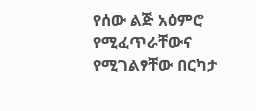የሰው ልጅ አዕምሮ የሚፈጥራቸውና የሚገልፃቸው በርካታ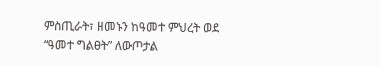ምስጢራት፣ ዘመኑን ከዓመተ ምህረት ወደ “ዓመተ ግልፀት” ለውጦታል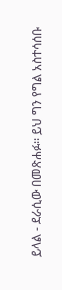ይላል - ደራሲው በመጽሐፉ፡፡ ይህ ግን የግል አስተሳሰቡ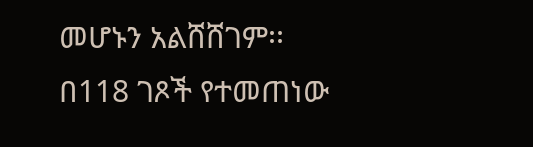መሆኑን አልሸሸገም፡፡
በ118 ገጾች የተመጠነው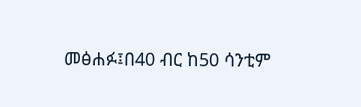መፅሐፉ፤በ40 ብር ከ50 ሳንቲም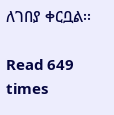ለገበያ ቀርቧል፡፡

Read 649 times